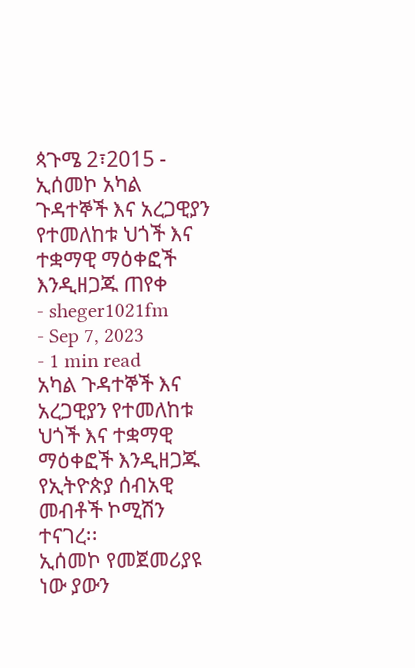ጳጉሜ 2፣2015 - ኢሰመኮ አካል ጉዳተኞች እና አረጋዊያን የተመለከቱ ህጎች እና ተቋማዊ ማዕቀፎች እንዲዘጋጁ ጠየቀ
- sheger1021fm
- Sep 7, 2023
- 1 min read
አካል ጉዳተኞች እና አረጋዊያን የተመለከቱ ህጎች እና ተቋማዊ ማዕቀፎች እንዲዘጋጁ የኢትዮጵያ ሰብአዊ መብቶች ኮሚሽን ተናገረ፡፡
ኢሰመኮ የመጀመሪያዩ ነው ያውን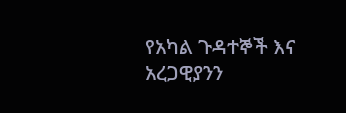የአካል ጉዳተኞች እና አረጋዊያንን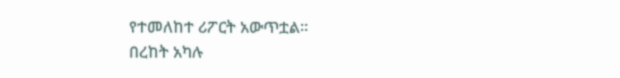የተመለከተ ሪፖርት አውጥቷል፡፡
በረከት አካሉ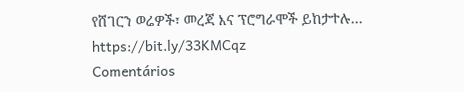የሸገርን ወሬዎች፣ መረጃ እና ፕሮግራሞች ይከታተሉ… https://bit.ly/33KMCqz
Comentários